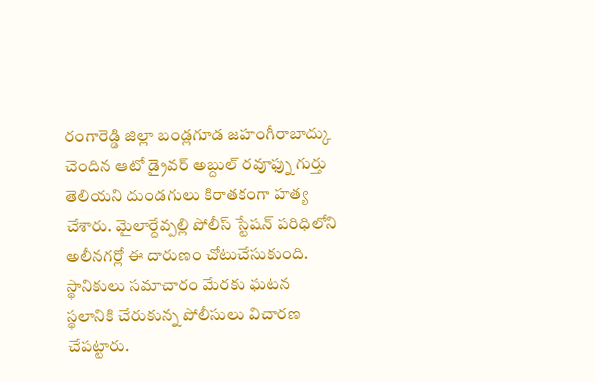రంగారెడ్డి జిల్లా బండ్లగూడ జహంగీరాబాద్కు చెందిన ఆటో డ్రైవర్ అబ్దుల్ రవూఫ్ను గుర్తు తెలియని దుండగులు కిరాతకంగా హత్య చేశారు. మైలార్దేవ్పల్లి పోలీస్ స్టేషన్ పరిధిలోని అలీనగర్లో ఈ దారుణం చోటుచేసుకుంది. స్థానికులు సమాచారం మేరకు ఘటన స్థలానికి చేరుకున్న పోలీసులు విచారణ చేపట్టారు.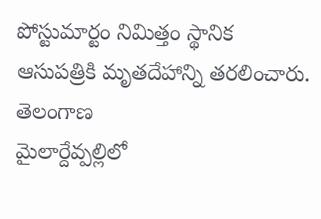పోస్టుమార్టం నిమిత్తం స్థానిక ఆసుపత్రికి మృతదేహాన్ని తరలించారు.
తెలంగాణ
మైలార్దేవ్పల్లిలో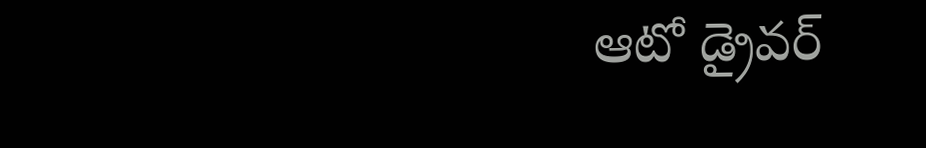ఆటో డ్రైవర్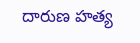దారుణ హత్య